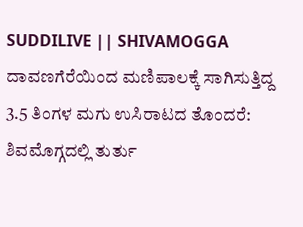SUDDILIVE || SHIVAMOGGA
ದಾವಣಗೆರೆಯಿಂದ ಮಣಿಪಾಲಕ್ಕೆ ಸಾಗಿಸುತ್ತಿದ್ದ 3.5 ತಿಂಗಳ ಮಗು ಉಸಿರಾಟದ ತೊಂದರೆ: ಶಿವಮೊಗ್ಗದಲ್ಲಿ ತುರ್ತು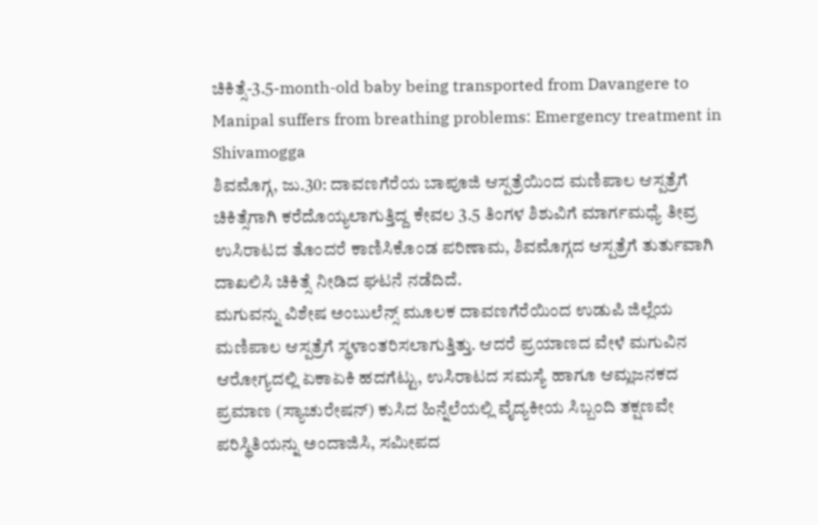ಚಿಕಿತ್ಸೆ-3.5-month-old baby being transported from Davangere to Manipal suffers from breathing problems: Emergency treatment in Shivamogga
ಶಿವಮೊಗ್ಗ, ಜು.30: ದಾವಣಗೆರೆಯ ಬಾಪೂಜಿ ಆಸ್ಪತ್ರೆಯಿಂದ ಮಣಿಪಾಲ ಆಸ್ಪತ್ರೆಗೆ ಚಿಕಿತ್ಸೆಗಾಗಿ ಕರೆದೊಯ್ಯಲಾಗುತ್ತಿದ್ದ ಕೇವಲ 3.5 ತಿಂಗಳ ಶಿಶುವಿಗೆ ಮಾರ್ಗಮಧ್ಯೆ ತೀವ್ರ ಉಸಿರಾಟದ ತೊಂದರೆ ಕಾಣಿಸಿಕೊಂಡ ಪರಿಣಾಮ, ಶಿವಮೊಗ್ಗದ ಆಸ್ಪತ್ರೆಗೆ ತುರ್ತುವಾಗಿ ದಾಖಲಿಸಿ ಚಿಕಿತ್ಸೆ ನೀಡಿದ ಘಟನೆ ನಡೆದಿದೆ.
ಮಗುವನ್ನು ವಿಶೇಷ ಅಂಬುಲೆನ್ಸ್ ಮೂಲಕ ದಾವಣಗೆರೆಯಿಂದ ಉಡುಪಿ ಜಿಲ್ಲೆಯ ಮಣಿಪಾಲ ಆಸ್ಪತ್ರೆಗೆ ಸ್ಥಳಾಂತರಿಸಲಾಗುತ್ತಿತ್ತು. ಆದರೆ ಪ್ರಯಾಣದ ವೇಳೆ ಮಗುವಿನ ಆರೋಗ್ಯದಲ್ಲಿ ಏಕಾಏಕಿ ಹದಗೆಟ್ಟು, ಉಸಿರಾಟದ ಸಮಸ್ಯೆ ಹಾಗೂ ಆಮ್ಲಜನಕದ ಪ್ರಮಾಣ (ಸ್ಯಾಚುರೇಷನ್) ಕುಸಿದ ಹಿನ್ನೆಲೆಯಲ್ಲಿ ವೈದ್ಯಕೀಯ ಸಿಬ್ಬಂದಿ ತಕ್ಷಣವೇ ಪರಿಸ್ಥಿತಿಯನ್ನು ಅಂದಾಜಿಸಿ, ಸಮೀಪದ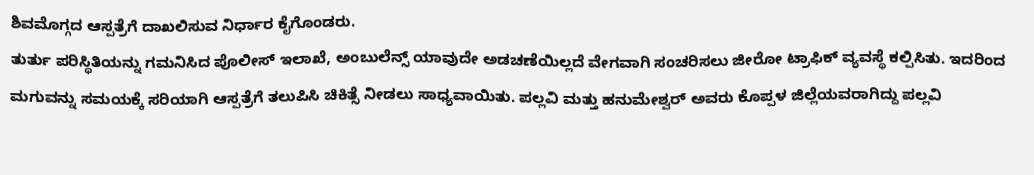ಶಿವಮೊಗ್ಗದ ಆಸ್ಪತ್ರೆಗೆ ದಾಖಲಿಸುವ ನಿರ್ಧಾರ ಕೈಗೊಂಡರು.
ತುರ್ತು ಪರಿಸ್ಥಿತಿಯನ್ನು ಗಮನಿಸಿದ ಪೊಲೀಸ್ ಇಲಾಖೆ, ಅಂಬುಲೆನ್ಸ್ ಯಾವುದೇ ಅಡಚಣೆಯಿಲ್ಲದೆ ವೇಗವಾಗಿ ಸಂಚರಿಸಲು ಜೀರೋ ಟ್ರಾಫಿಕ್ ವ್ಯವಸ್ಥೆ ಕಲ್ಪಿಸಿತು. ಇದರಿಂದ ಮಗುವನ್ನು ಸಮಯಕ್ಕೆ ಸರಿಯಾಗಿ ಆಸ್ಪತ್ರೆಗೆ ತಲುಪಿಸಿ ಚಿಕಿತ್ಸೆ ನೀಡಲು ಸಾಧ್ಯವಾಯಿತು. ಪಲ್ಲವಿ ಮತ್ತು ಹನುಮೇಶ್ವರ್ ಅವರು ಕೊಪ್ಪಳ ಜಿಲ್ಲೆಯವರಾಗಿದ್ದು ಪಲ್ಲವಿ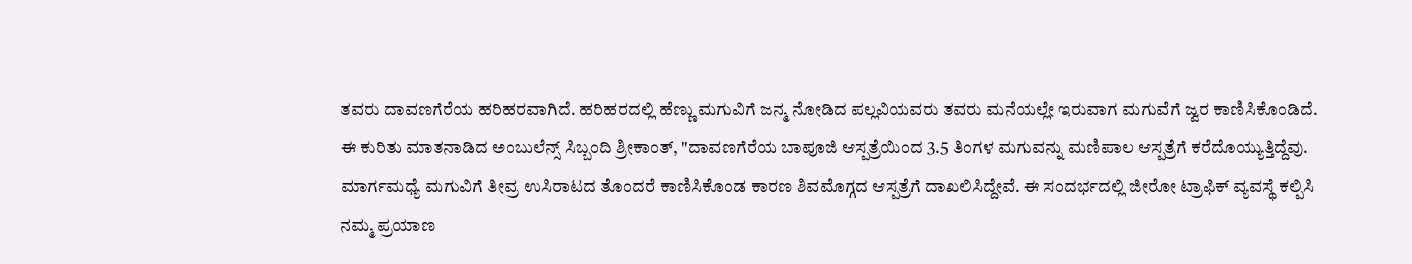ತವರು ದಾವಣಗೆರೆಯ ಹರಿಹರವಾಗಿದೆ. ಹರಿಹರದಲ್ಲಿ ಹೆಣ್ಣು ಮಗುವಿಗೆ ಜನ್ಮ ನೋಡಿದ ಪಲ್ಲವಿಯವರು ತವರು ಮನೆಯಲ್ಲೇ ಇರುವಾಗ ಮಗುವೆಗೆ ಜ್ವರ ಕಾಣಿಸಿಕೊಂಡಿದೆ.
ಈ ಕುರಿತು ಮಾತನಾಡಿದ ಅಂಬುಲೆನ್ಸ್ ಸಿಬ್ಬಂದಿ ಶ್ರೀಕಾಂತ್, "ದಾವಣಗೆರೆಯ ಬಾಪೂಜಿ ಆಸ್ಪತ್ರೆಯಿಂದ 3.5 ತಿಂಗಳ ಮಗುವನ್ನು ಮಣಿಪಾಲ ಆಸ್ಪತ್ರೆಗೆ ಕರೆದೊಯ್ಯುತ್ತಿದ್ದೆವು. ಮಾರ್ಗಮಧ್ಯೆ ಮಗುವಿಗೆ ತೀವ್ರ ಉಸಿರಾಟದ ತೊಂದರೆ ಕಾಣಿಸಿಕೊಂಡ ಕಾರಣ ಶಿವಮೊಗ್ಗದ ಆಸ್ಪತ್ರೆಗೆ ದಾಖಲಿಸಿದ್ದೇವೆ. ಈ ಸಂದರ್ಭದಲ್ಲಿ ಜೀರೋ ಟ್ರಾಫಿಕ್ ವ್ಯವಸ್ಥೆ ಕಲ್ಪಿಸಿ ನಮ್ಮ ಪ್ರಯಾಣ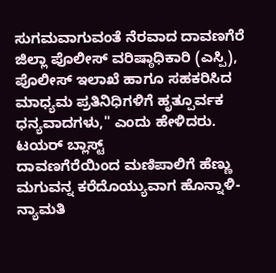ಸುಗಮವಾಗುವಂತೆ ನೆರವಾದ ದಾವಣಗೆರೆ ಜಿಲ್ಲಾ ಪೊಲೀಸ್ ವರಿಷ್ಠಾಧಿಕಾರಿ (ಎಸ್ಪಿ), ಪೊಲೀಸ್ ಇಲಾಖೆ ಹಾಗೂ ಸಹಕರಿಸಿದ ಮಾಧ್ಯಮ ಪ್ರತಿನಿಧಿಗಳಿಗೆ ಹೃತ್ಪೂರ್ವಕ ಧನ್ಯವಾದಗಳು," ಎಂದು ಹೇಳಿದರು.
ಟಯರ್ ಬ್ಲಾಸ್ಟ್
ದಾವಣಗೆರೆಯಿಂದ ಮಣಿಪಾಲಿಗೆ ಹೆಣ್ಣು ಮಗುವನ್ನ ಕರೆದೊಯ್ಯುವಾಗ ಹೊನ್ನಾಳಿ-ನ್ಯಾಮತಿ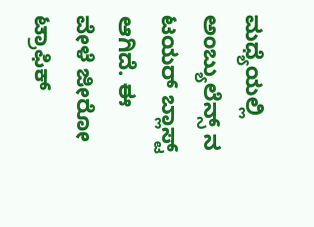ಮಧ್ಯೆಯಲ್ಲಿ ಅಂಬ್ಯುಲೆನ್ಸ್ ನ ಟಯರ್ ಬ್ಲಾಸ್ಟ್ ಆಗಿದೆ. ಈ ವೇಳೆ ಜೀರೋ ಟ್ರಾಫಿಕ್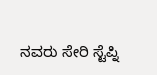ನವರು ಸೇರಿ ಸ್ಟೆಪ್ನಿ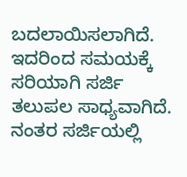ಬದಲಾಯಿಸಲಾಗಿದೆ. ಇದರಿಂದ ಸಮಯಕ್ಕೆ ಸರಿಯಾಗಿ ಸರ್ಜಿ ತಲುಪಲ ಸಾಧ್ಯವಾಗಿದೆ. ನಂತರ ಸರ್ಜಿಯಲ್ಲಿ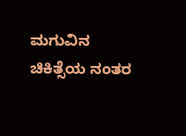ಮಗುವಿನ ಚಿಕಿತ್ಸೆಯ ನಂತರ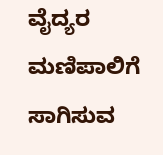ವೈದ್ಯರ ಮಣಿಪಾಲಿಗೆ ಸಾಗಿಸುವ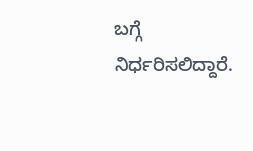ಬಗ್ಗೆ ನಿರ್ಧರಿಸಲಿದ್ದಾರೆ.